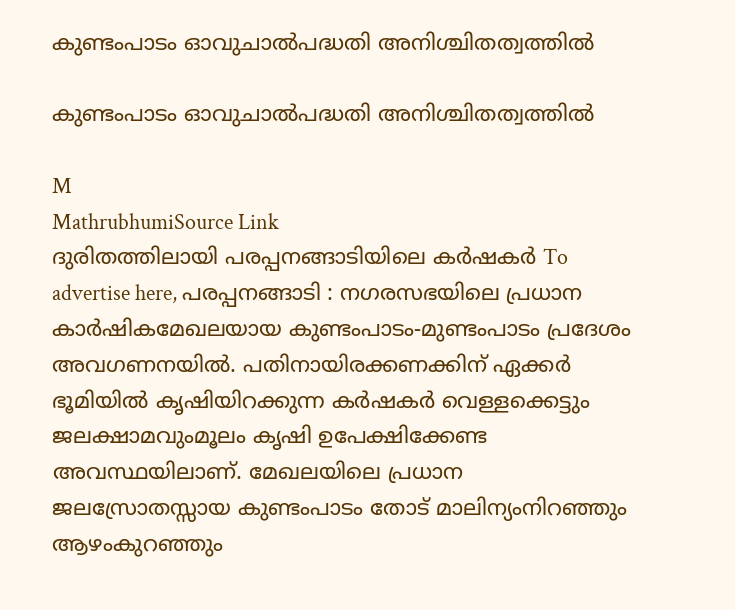കുണ്ടംപാടം ഓവുചാൽപദ്ധതി അനിശ്ചിതത്വത്തിൽ

കുണ്ടംപാടം ഓവുചാൽപദ്ധതി അനിശ്ചിതത്വത്തിൽ

M
MathrubhumiSource Link
ദുരിതത്തിലായി പരപ്പനങ്ങാടിയിലെ കർഷകർ To advertise here, പരപ്പനങ്ങാടി : നഗരസഭയിലെ പ്രധാന കാർഷികമേഖലയായ കുണ്ടംപാടം-മുണ്ടംപാടം പ്രദേശം അവഗണനയിൽ. പതിനായിരക്കണക്കിന് ഏക്കർ ഭൂമിയിൽ കൃഷിയിറക്കുന്ന കർഷകർ വെള്ളക്കെട്ടും ജലക്ഷാമവുംമൂലം കൃഷി ഉപേക്ഷിക്കേണ്ട അവസ്ഥയിലാണ്. മേഖലയിലെ പ്രധാന ജലസ്രോതസ്സായ കുണ്ടംപാടം തോട് മാലിന്യംനിറഞ്ഞും ആഴംകുറഞ്ഞും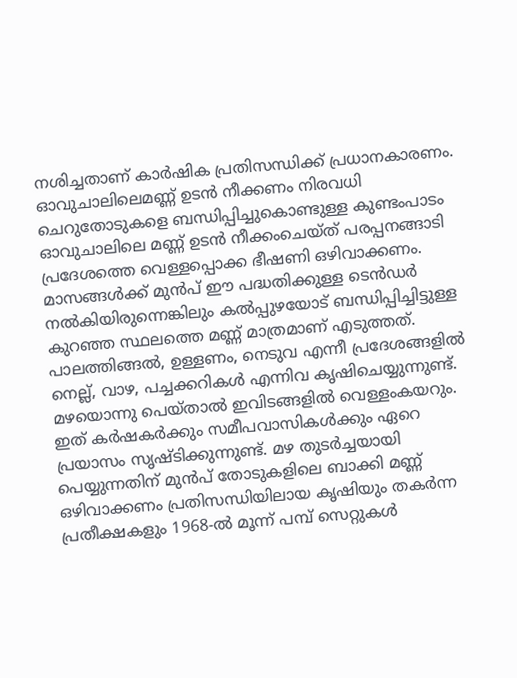നശിച്ചതാണ് കാർഷിക പ്രതിസന്ധിക്ക് പ്രധാനകാരണം. ഓവുചാലിലെമണ്ണ് ഉടൻ നീക്കണം നിരവധി ചെറുതോടുകളെ ബന്ധിപ്പിച്ചുകൊണ്ടുള്ള കുണ്ടംപാടം ഓവുചാലിലെ മണ്ണ് ഉടൻ നീക്കംചെയ്ത് പരപ്പനങ്ങാടി പ്രദേശത്തെ വെള്ളപ്പൊക്ക ഭീഷണി ഒഴിവാക്കണം. മാസങ്ങൾക്ക് മുൻപ്‌ ഈ പദ്ധതിക്കുള്ള ടെൻഡർ നൽകിയിരുന്നെങ്കിലും കൽപ്പുഴയോട് ബന്ധിപ്പിച്ചിട്ടുള്ള കുറഞ്ഞ സ്ഥലത്തെ മണ്ണ് മാത്രമാണ് എടുത്തത്. പാലത്തിങ്ങൽ, ഉള്ളണം, നെടുവ എന്നീ പ്രദേശങ്ങളിൽ നെല്ല്, വാഴ, പച്ചക്കറികൾ എന്നിവ കൃഷിചെയ്യുന്നുണ്ട്. മഴയൊന്നു പെയ്താൽ ഇവിടങ്ങളിൽ വെള്ളംകയറും. ഇത് കർഷകർക്കും സമീപവാസികൾക്കും ഏറെ പ്രയാസം സൃഷ്ടിക്കുന്നുണ്ട്. മഴ തുടർച്ചയായി പെയ്യുന്നതിന് മുൻപ്‌ തോടുകളിലെ ബാക്കി മണ്ണ് ഒഴിവാക്കണം പ്രതിസന്ധിയിലായ കൃഷിയും തകർന്ന പ്രതീക്ഷകളും 1968-ൽ മൂന്ന് പമ്പ് സെറ്റുകൾ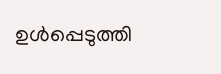ഉൾപ്പെടുത്തി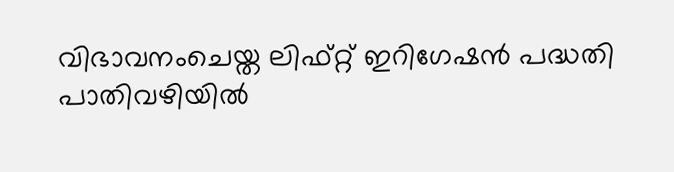വിഭാവനംചെയ്ത ലിഫ്റ്റ് ഇറിഗേഷൻ പദ്ധതി പാതിവഴിയിൽ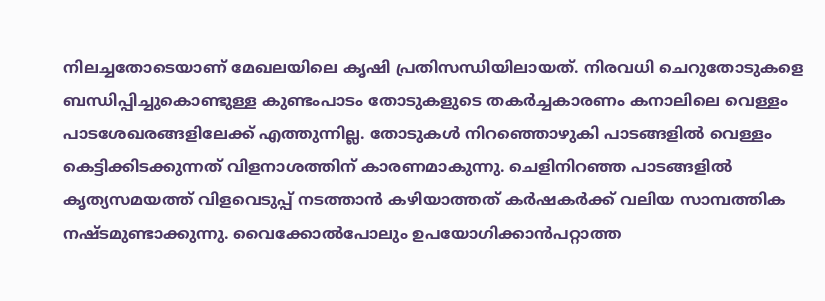നിലച്ചതോടെയാണ് മേഖലയിലെ കൃഷി പ്രതിസന്ധിയിലായത്. നിരവധി ചെറുതോടുകളെ ബന്ധിപ്പിച്ചുകൊണ്ടുള്ള കുണ്ടംപാടം തോടുകളുടെ തകർച്ചകാരണം കനാലിലെ വെള്ളം പാടശേഖരങ്ങളിലേക്ക് എത്തുന്നില്ല. തോടുകൾ നിറഞ്ഞൊഴുകി പാടങ്ങളിൽ വെള്ളം കെട്ടിക്കിടക്കുന്നത് വിളനാശത്തിന് കാരണമാകുന്നു. ചെളിനിറഞ്ഞ പാടങ്ങളിൽ കൃത്യസമയത്ത് വിളവെടുപ്പ് നടത്താൻ കഴിയാത്തത് കർഷകർക്ക് വലിയ സാമ്പത്തിക നഷ്ടമുണ്ടാക്കുന്നു. വൈക്കോൽപോലും ഉപയോഗിക്കാൻപറ്റാത്ത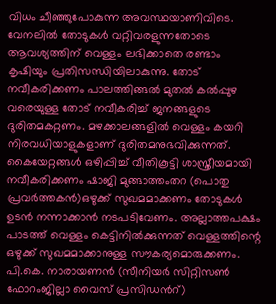വിധം ചീഞ്ഞുപോകുന്ന അവസ്ഥയാണിവിടെ. വേനലിൽ തോടുകൾ വറ്റിവരളുന്നതോടെ ആവശ്യത്തിന് വെള്ളം ലഭിക്കാതെ രണ്ടാം കൃഷിയും പ്രതിസന്ധിയിലാകുന്നു. തോട് നവീകരിക്കണം പാലത്തിങ്ങൽ മുതൽ കൽപ്പുഴ വരെയുള്ള തോട് നവീകരിച്ച് ജനങ്ങളുടെ ദുരിതമകറ്റണം. മഴക്കാലങ്ങളിൽ വെള്ളം കയറി നിരവധിയാളുകളാണ് ദുരിതമനുഭവിക്കുന്നത്. കൈയേറ്റങ്ങൾ ഒഴിപ്പിച്ച് വീതികൂട്ടി ശാസ്ത്രീയമായി നവീകരിക്കണം ഷാജി മുങ്ങാത്തംതറ (പൊതു പ്രവർത്തകൻ)ഒഴുക്ക് സുഖമമാക്കണം തോടുകൾ ഉടൻ നന്നാക്കാൻ നടപടിവേണം. അല്ലാത്തപക്ഷം പാടത്ത് വെള്ളം കെട്ടിനിൽക്കുന്നത് വെള്ളത്തിന്റെ ഒഴുക്ക് സുഖമമാക്കാനുള്ള സൗകര്യമൊരുക്കണം. പി.കെ. നാരായണൻ (സീനിയർ സിറ്റിസൺ ഫോറംജില്ലാ വൈസ് പ്രസിഡൻറ്)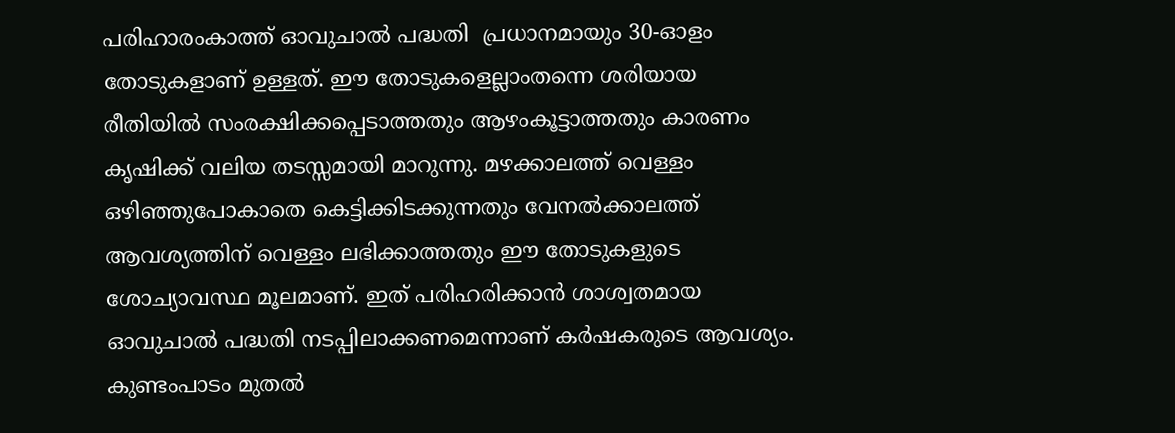പരിഹാരംകാത്ത് ഓവുചാൽ പദ്ധതി ‌ പ്രധാനമായും 30-ഓളം തോടുകളാണ് ഉള്ളത്. ഈ തോടുകളെല്ലാംതന്നെ ശരിയായ രീതിയിൽ സംരക്ഷിക്കപ്പെടാത്തതും ആഴംകൂട്ടാത്തതും കാരണം കൃഷിക്ക് വലിയ തടസ്സമായി മാറുന്നു. മഴക്കാലത്ത് വെള്ളം ഒഴിഞ്ഞുപോകാതെ കെട്ടിക്കിടക്കുന്നതും വേനൽക്കാലത്ത് ആവശ്യത്തിന് വെള്ളം ലഭിക്കാത്തതും ഈ തോടുകളുടെ ശോച്യാവസ്ഥ മൂലമാണ്. ഇത് പരിഹരിക്കാൻ ശാശ്വതമായ ഓവുചാൽ പദ്ധതി നടപ്പിലാക്കണമെന്നാണ് കർഷകരുടെ ആവശ്യം. കുണ്ടംപാടം മുതൽ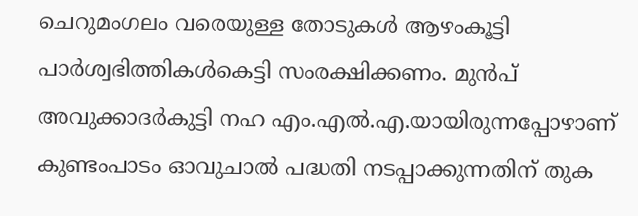ചെറുമംഗലം വരെയുള്ള തോടുകൾ ആഴംകൂട്ടി പാർശ്വഭിത്തികൾകെട്ടി സംരക്ഷിക്കണം. മുൻപ് അവുക്കാദർകുട്ടി നഹ എം.എൽ.എ.യായിരുന്നപ്പോഴാണ് കുണ്ടംപാടം ഓവുചാൽ പദ്ധതി നടപ്പാക്കുന്നതിന് തുക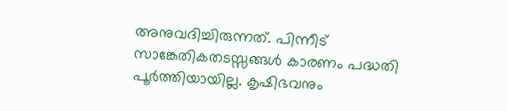അനുവദിച്ചിരുന്നത്. പിന്നീട് സാങ്കേതികതടസ്സങ്ങൾ കാരണം പദ്ധതി പൂർത്തിയായില്ല. കൃഷിഭവനും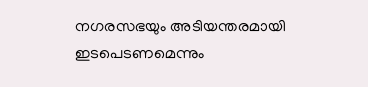നഗരസഭയും അടിയന്തരമായി ഇടപെടണമെന്നും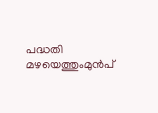പദ്ധതി മഴയെത്തുംമുൻപ്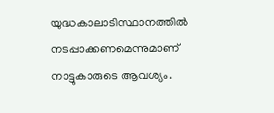യുദ്ധകാലാടിസ്ഥാനത്തിൽ നടപ്പാക്കണമെന്നുമാണ് നാട്ടുകാരുടെ ആവശ്യം.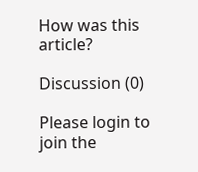How was this article?

Discussion (0)

Please login to join the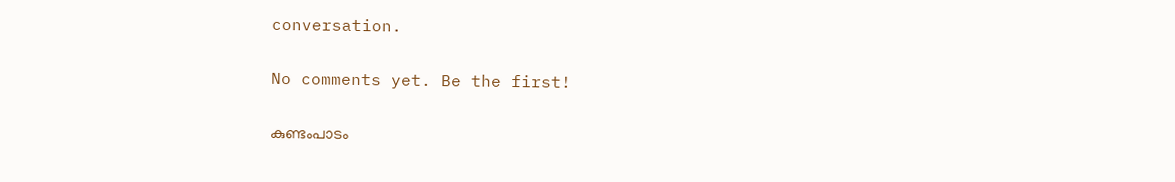conversation.

No comments yet. Be the first!

കുണ്ടംപാടം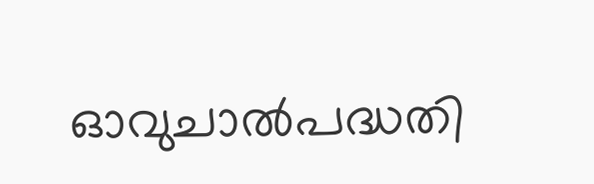ഓവുചാൽപദ്ധതി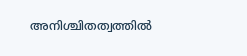അനിശ്ചിതത്വത്തിൽ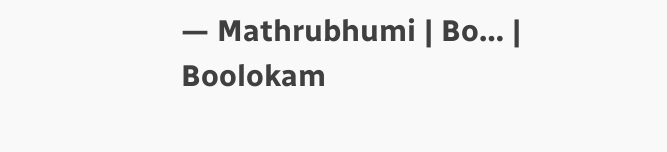— Mathrubhumi | Bo… | Boolokam